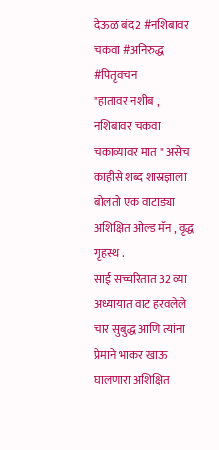देऊळ बंद2 #नशिबावर चकवा #अनिरुद्ध #पितृवचन
"हातावर नशीब , नशिबावर चकवा चकाव्यावर मात " असेच काहीसे शब्द शास्रज्ञाला बोलतो एक वाटाड्या अशिक्षित ओल्ड मॅन , वृद्ध गृहस्थ .
साई सच्चरितात 32 व्या अध्यायात वाट हरवलेले चार सुबुद्ध आणि त्यांना प्रेमाने भाकर खाऊ घालणारा अशिक्षित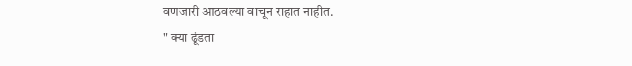वणजारी आठवल्या वाचून राहात नाहीत.
" क्या ढूंडता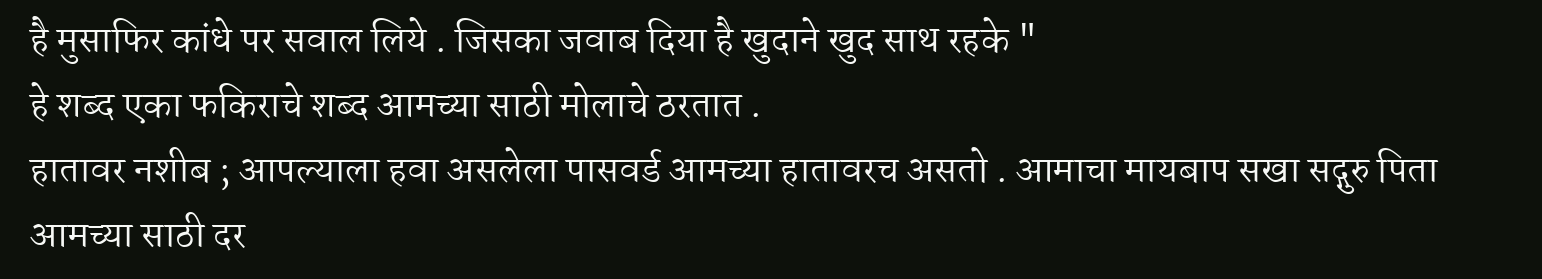है मुसाफिर कांधे पर सवाल लिये . जिसका जवाब दिया है खुदाने खुद साथ रहके "
हे शब्द एका फकिराचे शब्द आमच्या साठी मोलाचे ठरतात .
हातावर नशीब ; आपल्याला हवा असलेला पासवर्ड आमच्या हातावरच असतो . आमाचा मायबाप सखा सद्गुरु पिता आमच्या साठी दर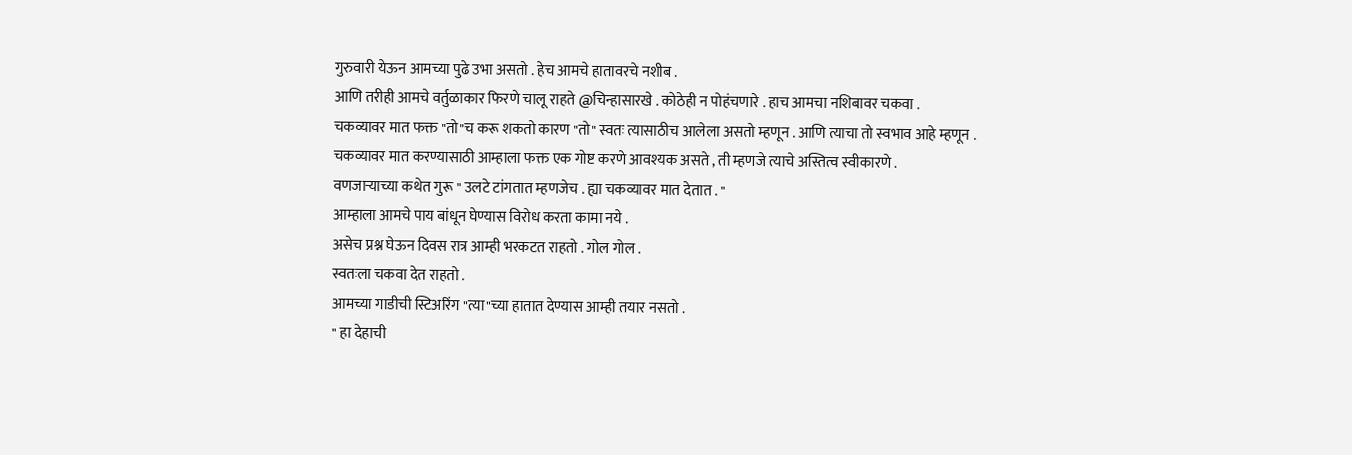गुरुवारी येऊन आमच्या पुढे उभा असतो . हेच आमचे हातावरचे नशीब .
आणि तरीही आमचे वर्तुळाकार फिरणे चालू राहते @चिन्हासारखे . कोठेही न पोहंचणारे . हाच आमचा नशिबावर चकवा .
चकव्यावर मात फक्त "तो"च करू शकतो कारण "तो" स्वतः त्यासाठीच आलेला असतो म्हणून . आणि त्याचा तो स्वभाव आहे म्हणून .
चकव्यावर मात करण्यासाठी आम्हाला फक्त एक गोष्ट करणे आवश्यक असते , ती म्हणजे त्याचे अस्तित्व स्वीकारणे .
वणजाऱ्याच्या कथेत गुरू " उलटे टांगतात म्हणजेच . ह्या चकव्यावर मात देतात . "
आम्हाला आमचे पाय बांधून घेण्यास विरोध करता कामा नये .
असेच प्रश्न घेऊन दिवस रात्र आम्ही भरकटत राहतो . गोल गोल .
स्वतःला चकवा देत राहतो .
आमच्या गाडीची स्टिअरिंग "त्या"च्या हातात देण्यास आम्ही तयार नसतो .
" हा देहाची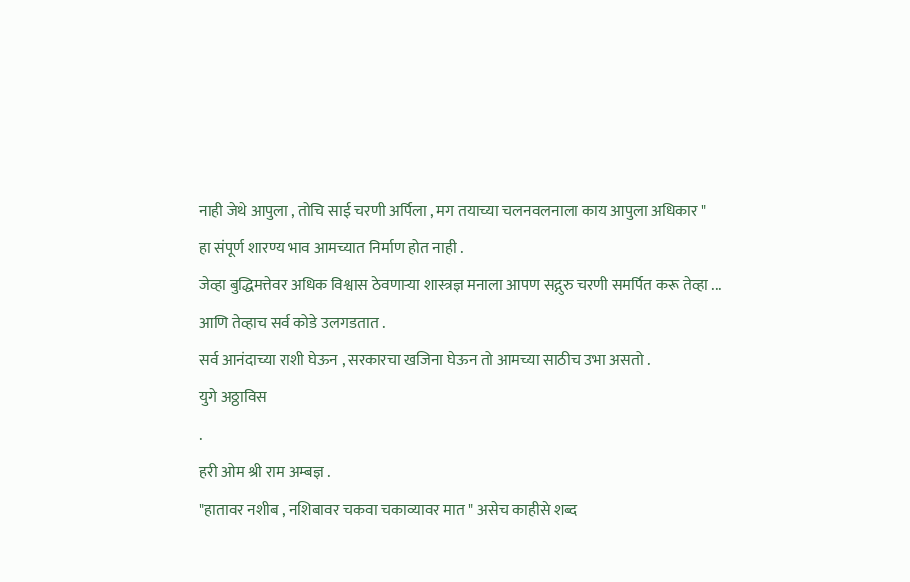नाही जेथे आपुला , तोचि साई चरणी अर्पिला , मग तयाच्या चलनवलनाला काय आपुला अधिकार "
हा संपूर्ण शारण्य भाव आमच्यात निर्माण होत नाही .
जेव्हा बुद्धिमत्तेवर अधिक विश्वास ठेवणाऱ्या शास्त्रज्ञ मनाला आपण सद्गुरु चरणी समर्पित करू तेव्हा ...
आणि तेव्हाच सर्व कोडे उलगडतात .
सर्व आनंदाच्या राशी घेऊन , सरकारचा खजिना घेऊन तो आमच्या साठीच उभा असतो .
युगे अठ्ठाविस
.
हरी ओम श्री राम अम्बज्ञ .
"हातावर नशीब , नशिबावर चकवा चकाव्यावर मात " असेच काहीसे शब्द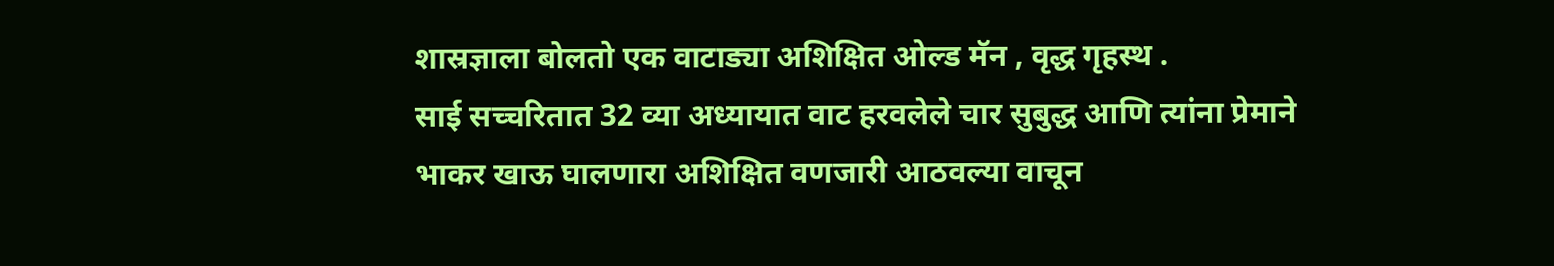शास्रज्ञाला बोलतो एक वाटाड्या अशिक्षित ओल्ड मॅन , वृद्ध गृहस्थ .
साई सच्चरितात 32 व्या अध्यायात वाट हरवलेले चार सुबुद्ध आणि त्यांना प्रेमाने भाकर खाऊ घालणारा अशिक्षित वणजारी आठवल्या वाचून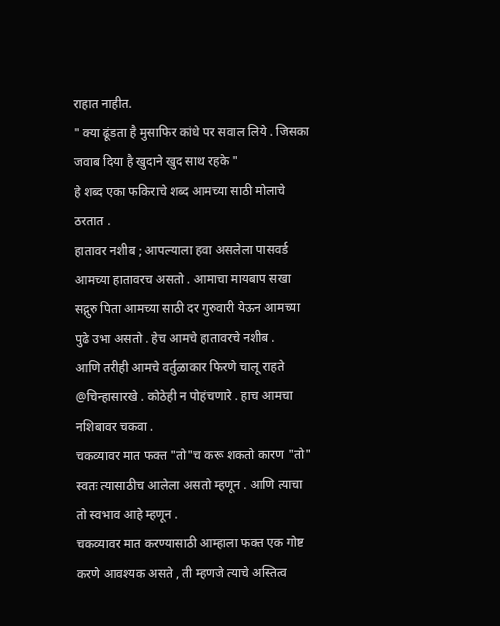राहात नाहीत.
" क्या ढूंडता है मुसाफिर कांधे पर सवाल लिये . जिसका जवाब दिया है खुदाने खुद साथ रहके "
हे शब्द एका फकिराचे शब्द आमच्या साठी मोलाचे ठरतात .
हातावर नशीब ; आपल्याला हवा असलेला पासवर्ड आमच्या हातावरच असतो . आमाचा मायबाप सखा सद्गुरु पिता आमच्या साठी दर गुरुवारी येऊन आमच्या पुढे उभा असतो . हेच आमचे हातावरचे नशीब .
आणि तरीही आमचे वर्तुळाकार फिरणे चालू राहते @चिन्हासारखे . कोठेही न पोहंचणारे . हाच आमचा नशिबावर चकवा .
चकव्यावर मात फक्त "तो"च करू शकतो कारण "तो" स्वतः त्यासाठीच आलेला असतो म्हणून . आणि त्याचा तो स्वभाव आहे म्हणून .
चकव्यावर मात करण्यासाठी आम्हाला फक्त एक गोष्ट करणे आवश्यक असते , ती म्हणजे त्याचे अस्तित्व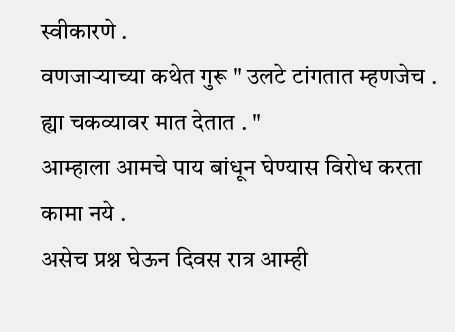स्वीकारणे .
वणजाऱ्याच्या कथेत गुरू " उलटे टांगतात म्हणजेच . ह्या चकव्यावर मात देतात . "
आम्हाला आमचे पाय बांधून घेण्यास विरोध करता कामा नये .
असेच प्रश्न घेऊन दिवस रात्र आम्ही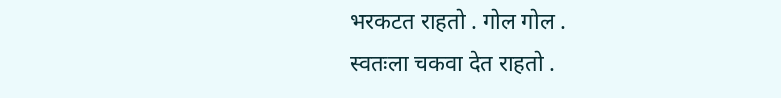भरकटत राहतो . गोल गोल .
स्वतःला चकवा देत राहतो .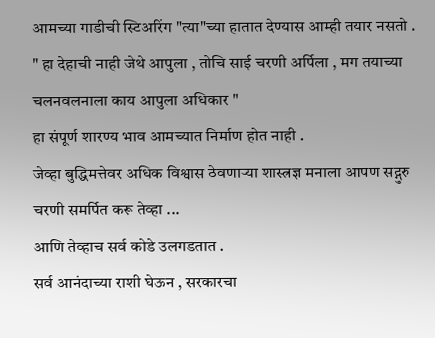आमच्या गाडीची स्टिअरिंग "त्या"च्या हातात देण्यास आम्ही तयार नसतो .
" हा देहाची नाही जेथे आपुला , तोचि साई चरणी अर्पिला , मग तयाच्या चलनवलनाला काय आपुला अधिकार "
हा संपूर्ण शारण्य भाव आमच्यात निर्माण होत नाही .
जेव्हा बुद्धिमत्तेवर अधिक विश्वास ठेवणाऱ्या शास्त्रज्ञ मनाला आपण सद्गुरु चरणी समर्पित करू तेव्हा ...
आणि तेव्हाच सर्व कोडे उलगडतात .
सर्व आनंदाच्या राशी घेऊन , सरकारचा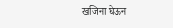खजिना घेऊन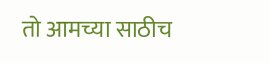तो आमच्या साठीच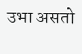उभा असतो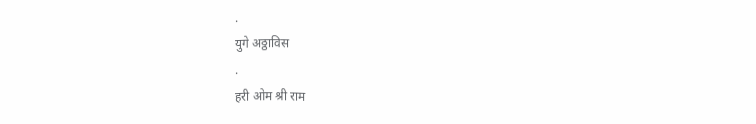.
युगे अठ्ठाविस
.
हरी ओम श्री राम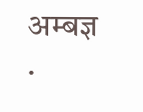अम्बज्ञ .